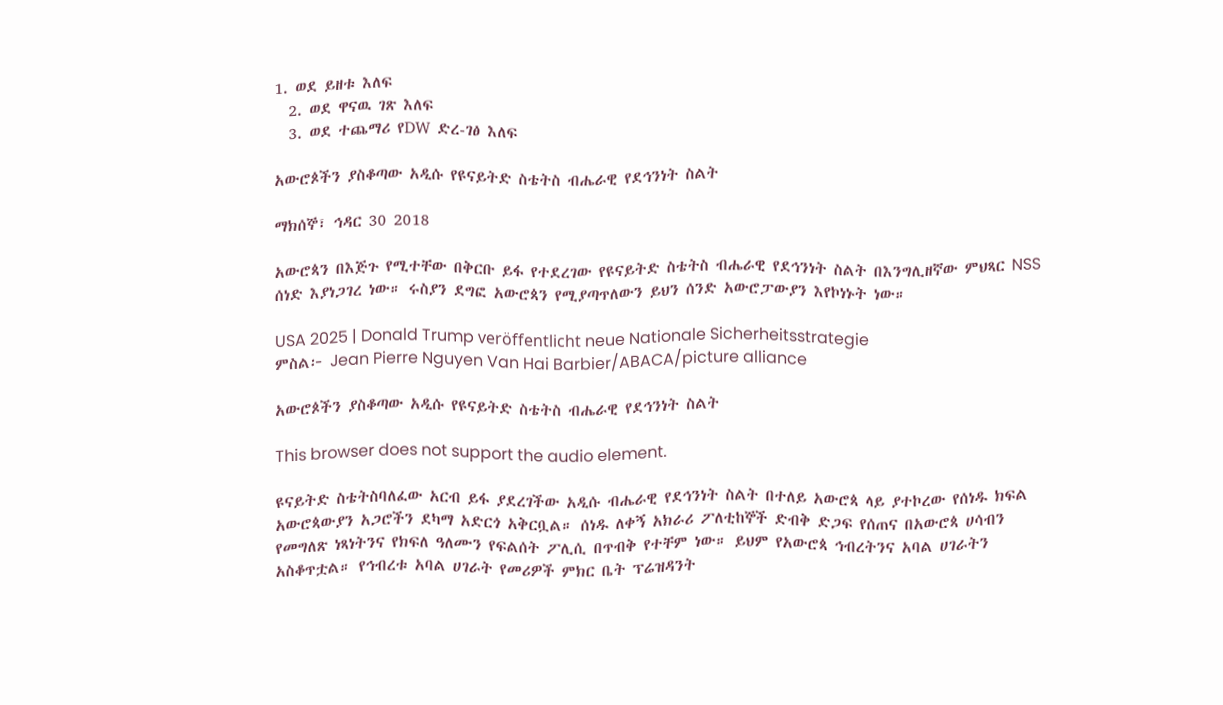1. ወደ ይዘቱ እለፍ
  2. ወደ ዋናዉ ገጽ እለፍ
  3. ወደ ተጨማሪ የDW ድረ-ገፅ እለፍ

አውሮጶችን ያስቆጣው አዲሱ የዩናይትድ ስቴትስ ብሔራዊ የደኅንነት ስልት

ማክሰኞ፣ ኅዳር 30 2018

አውሮጳን በእጅጉ የሚተቸው በቅርቡ ይፋ የተደረገው የዩናይትድ ስቴትስ ብሔራዊ የደኅንነት ስልት በእንግሊዘኛው ምህጻር NSS ሰነድ እያነጋገረ ነው። ሩስያን ደግፎ አውሮጳን የሚያጣጥለውን ይህን ሰንድ አውሮፓውያን እየኮነኑት ነው።

USA 2025 | Donald Trump veröffentlicht neue Nationale Sicherheitsstrategie
ምስል፦ Jean Pierre Nguyen Van Hai Barbier/ABACA/picture alliance

አውሮጶችን ያስቆጣው አዲሱ የዩናይትድ ስቴትስ ብሔራዊ የደኅንነት ስልት

This browser does not support the audio element.

ዩናይትድ ስቴትስባለፈው አርብ ይፋ ያደረገችው አዲሱ ብሔራዊ የደኅንነት ስልት በተለይ አውሮጳ ላይ ያተኮረው የሰነዱ ክፍል አውሮጳውያን አጋሮችን ደካማ አድርጎ አቅርቧል። ሰነዱ ለቀኝ አክራሪ ፖለቲከኞች ድብቅ ድጋፍ የሰጠና በአውሮጳ ሀሳብን የመግለጽ ነጻነትንና የክፍለ ዓለሙን የፍልሰት ፖሊሲ በጥብቅ የተቸም ነው። ይህም የአውሮጳ ኅብረትንና አባል ሀገራትን አስቆጥቷል። የኅብረቱ አባል ሀገራት የመሪዎች ምክር ቤት ፕሬዝዳንት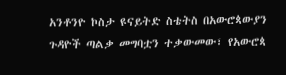አንቶንዮ ኮስታ ዩናይትድ ስቴትስ በአውሮጳውያን ጉዳዮች ጣልቃ መግባቷን ተቃውመው፣ የአውሮጳ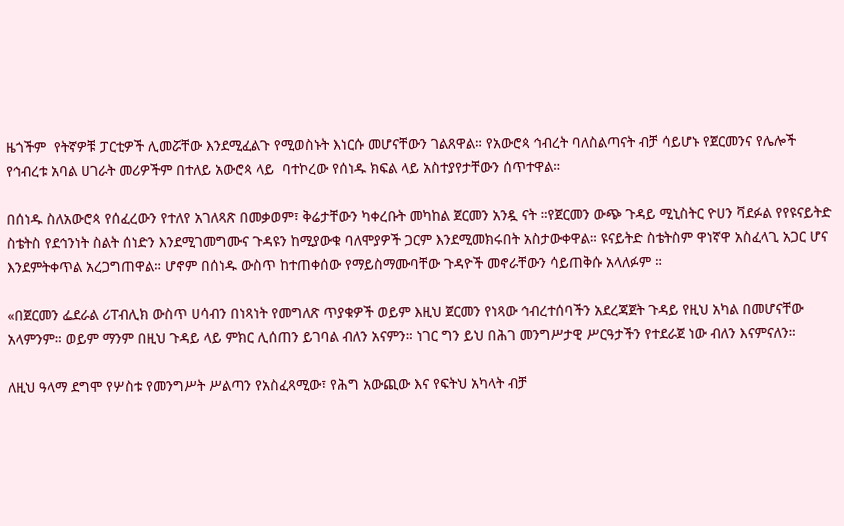ዜጎችም  የትኛዎቹ ፓርቲዎች ሊመሯቸው እንደሚፈልጉ የሚወስኑት እነርሱ መሆናቸውን ገልጸዋል። የአውሮጳ ኅብረት ባለስልጣናት ብቻ ሳይሆኑ የጀርመንና የሌሎች የኅብረቱ አባል ሀገራት መሪዎችም በተለይ አውሮጳ ላይ  ባተኮረው የሰነዱ ክፍል ላይ አስተያየታቸውን ሰጥተዋል።

በሰነዱ ስለአውሮጳ የሰፈረውን የተለየ አገለጻጽ በመቃወም፣ ቅሬታቸውን ካቀረቡት መካከል ጀርመን አንዷ ናት ።የጀርመን ውጭ ጉዳይ ሚኒስትር ዮሀን ቫደፉል የየዩናይትድ ስቴትስ የደኅንነት ስልት ሰነድን እንደሚገመግሙና ጉዳዩን ከሚያውቁ ባለሞያዎች ጋርም እንደሚመክሩበት አስታውቀዋል። ዩናይትድ ስቴትስም ዋነኛዋ አስፈላጊ አጋር ሆና እንደምትቀጥል አረጋግጠዋል። ሆኖም በሰነዱ ውስጥ ከተጠቀሰው የማይስማሙባቸው ጉዳዮች መኖራቸውን ሳይጠቅሱ አላለፉም ።

«በጀርመን ፌደራል ሪፐብሊክ ውስጥ ሀሳብን በነጻነት የመግለጽ ጥያቁዎች ወይም እዚህ ጀርመን የነጻው ኅብረተሰባችን አደረጃጀት ጉዳይ የዚህ አካል በመሆናቸው አላምንም። ወይም ማንም በዚህ ጉዳይ ላይ ምክር ሊሰጠን ይገባል ብለን አናምን። ነገር ግን ይህ በሕገ መንግሥታዊ ሥርዓታችን የተደራጀ ነው ብለን እናምናለን።

ለዚህ ዓላማ ደግሞ የሦስቱ የመንግሥት ሥልጣን የአስፈጻሚው፣ የሕግ አውጪው እና የፍትህ አካላት ብቻ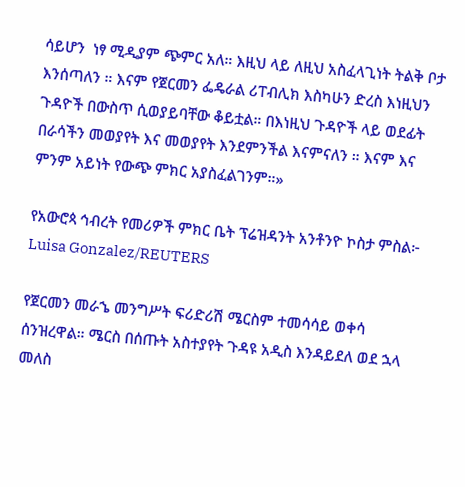ሳይሆን  ነፃ ሚዲያም ጭምር አለ። እዚህ ላይ ለዚህ አስፈላጊነት ትልቅ ቦታ እንሰጣለን ። እናም የጀርመን ፌዴራል ሪፐብሊክ እስካሁን ድረስ እነዚህን ጉዳዮች በውስጥ ሲወያይባቸው ቆይቷል። በእነዚህ ጉዳዮች ላይ ወደፊት በራሳችን መወያየት እና መወያየት እንደምንችል እናምናለን ። እናም እና ምንም አይነት የውጭ ምክር አያስፈልገንም።»

የአውሮጳ ኅብረት የመሪዎች ምክር ቤት ፕሬዝዳንት አንቶንዮ ኮስታ ምስል፦ Luisa Gonzalez/REUTERS

የጀርመን መራኄ መንግሥት ፍሪድሪሽ ሜርስም ተመሳሳይ ወቀሳ ሰንዝረዋል። ሜርስ በሰጡት አስተያየት ጉዳዩ አዲስ እንዳይደለ ወደ ኋላ መለስ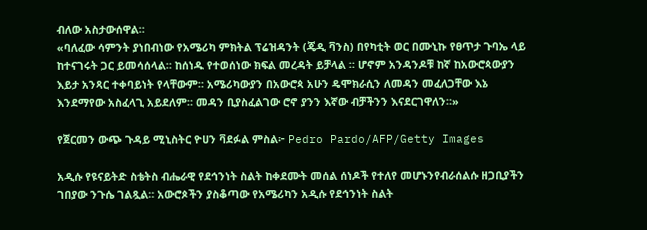ብለው አስታውሰዋል።
«ባለፈው ሳምንት ያነበብነው የአሜሪካ ምክትል ፕሬዝዳንት (ጄዲ ቫንስ) በየካቲት ወር በሙኒኩ የፀጥታ ጉባኤ ላይ ከተናገሩት ጋር ይመሳሰላል። ከሰነዱ የተወሰነው ክፍል መረዳት ይቻላል ። ሆኖም አንዳንዶቹ ከኛ ከአውሮጳውያን እይታ አንጻር ተቀባይነት የላቸውም። አሜሪካውያን በአውሮጳ አሁን ዴሞክራሲን ለመዳን መፈለጋቸው እኔ እንደማየው አስፈላጊ አይደለም። መዳን ቢያስፈልገው ሮኖ ያንን እኛው ብቻችንን እናደርገዋለን።»

የጀርመን ውጭ ጉዳይ ሚኒስትር ዮሀን ቫደፉል ምስል፦ Pedro Pardo/AFP/Getty Images

አዲሱ የዩናይትድ ስቴትስ ብሔራዊ የደኅንነት ስልት ከቀደሙት መሰል ሰነዶች የተለየ መሆኑንየብራሰልሱ ዘጋቢያችን ገበያው ንጉሴ ገልጿል። አውሮጶችን ያስቆጣው የአሜሪካን አዲሱ የደኅንነት ስልት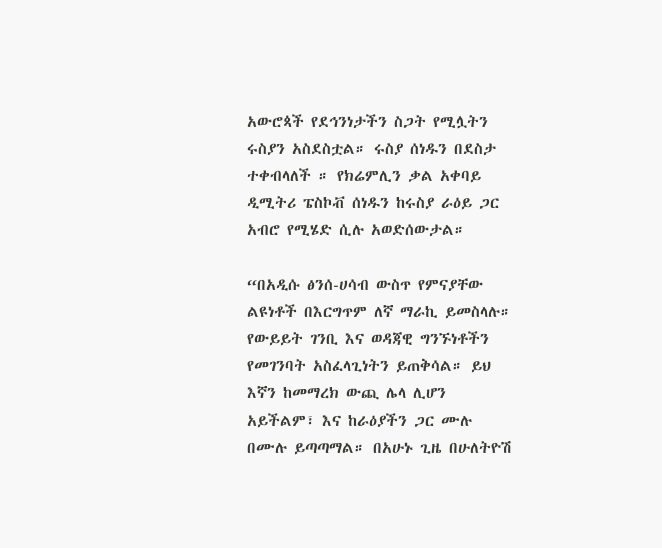አውሮጳች የደኅንነታችን ስጋት የሚሏትን ሩስያን አስደስቷል። ሩስያ ሰነዱን በደስታ ተቀብላለች ። የክሬምሊን ቃል አቀባይ ዲሚትሪ ፔስኮቭ ሰነዱን ከሩስያ ራዕይ ጋር አብሮ የሚሄድ ሲሉ አወድሰውታል።

“በአዲሱ ፅንሰ-ሀሳብ ውስጥ የምናያቸው ልዩነቶች በእርግጥም ለኛ ማራኪ ይመስላሉ። የውይይት ገንቢ እና ወዳጃዊ ግንኙነቶችን የመገንባት አስፈላጊነትን ይጠቅሳል። ይህ እኛን ከመማረክ ውጪ ሌላ ሊሆን አይችልም፣ እና ከራዕያችን ጋር ሙሉ በሙሉ ይጣጣማል። በአሁኑ ጊዜ በሁለትዮሽ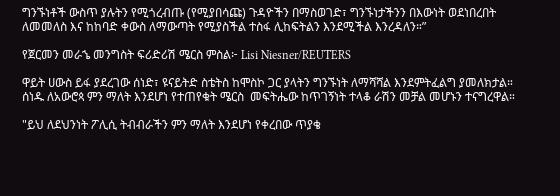ግንኙነቶች ውስጥ ያሉትን የሚጎረብጡ (የሚያበሳጩ) ጉዳዮችን በማስወገድ፣ ግንኙነታችንን በእውነት ወደነበረበት ለመመለስ እና ከከባድ ቀውስ ለማውጣት የሚያስችል ተስፋ ሊከፍትልን እንደሚችል እንረዳለን።”

የጀርመን መራኄ መንግስት ፍሪድሪሽ ሜርስ ምስል፦ Lisi Niesner/REUTERS

ዋይት ሀውስ ይፋ ያደረገው ሰነድ፣ ዩናይትድ ስቴትስ ከሞስኮ ጋር ያላትን ግንኙነት ለማሻሻል እንደምትፈልግ ያመለክታል። ሰነዱ ለአውሮጳ ምን ማለት እንደሆነ የተጠየቁት ሜርስ  መፍትሔው ከጥገኝነት ተላቆ ራሽን መቻል መሆኑን ተናግረዋል።

"ይህ ለደህንነት ፖሊሲ ትብብራችን ምን ማለት እንደሆነ የቀረበው ጥያቄ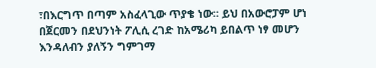፣በእርግጥ በጣም አስፈላጊው ጥያቄ ነው። ይህ በአውሮፓም ሆነ በጀርመን በደህንነት ፖሊሲ ረገድ ከአሜሪካ ይበልጥ ነፃ መሆን እንዳለብን ያለኝን ግምገማ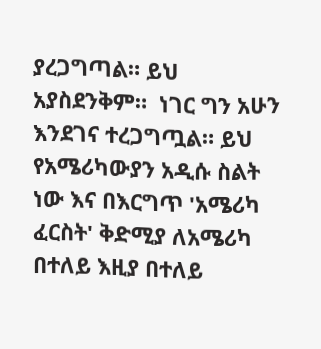ያረጋግጣል። ይህ አያስደንቅም።  ነገር ግን አሁን እንደገና ተረጋግጧል። ይህ የአሜሪካውያን አዲሱ ስልት ነው እና በእርግጥ 'አሜሪካ ፈርስት' ቅድሚያ ለአሜሪካ በተለይ እዚያ በተለይ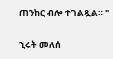ጠንከር ብሎ ተገልጿል። "

ኂሩት መለሰ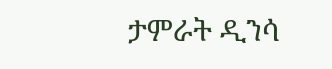ታምራት ዲንሳ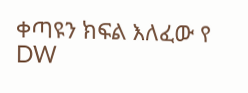ቀጣዩን ክፍል እለፈው የ DW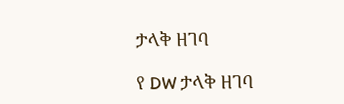ታላቅ ዘገባ

የ DW ታላቅ ዘገባ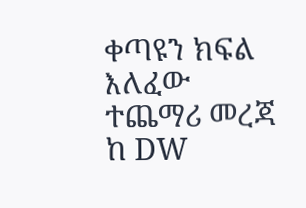ቀጣዩን ክፍል እለፈው ተጨማሪ መረጃ ከ DW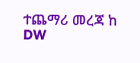ተጨማሪ መረጃ ከ DW